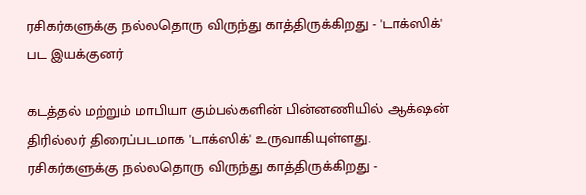ரசிகர்களுக்கு நல்லதொரு விருந்து காத்திருக்கிறது - 'டாக்ஸிக்' பட இயக்குனர்

கடத்தல் மற்றும் மாபியா கும்பல்களின் பின்னணியில் ஆக்‌ஷன் திரில்லர் திரைப்படமாக 'டாக்ஸிக்' உருவாகியுள்ளது.
ரசிகர்களுக்கு நல்லதொரு விருந்து காத்திருக்கிறது -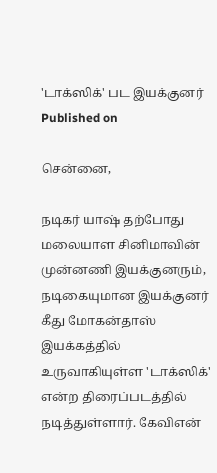'டாக்ஸிக்' பட இயக்குனர்
Published on

சென்னை,

நடிகர் யாஷ் தற்போது மலையாள சினிமாவின் முன்னணி இயக்குனரும், நடிகையுமான இயக்குனர் கீது மோகன்தாஸ் இயக்கத்தில் உருவாகியுள்ள 'டாக்ஸிக்' என்ற திரைப்படத்தில் நடித்துள்ளார். கேவிஎன்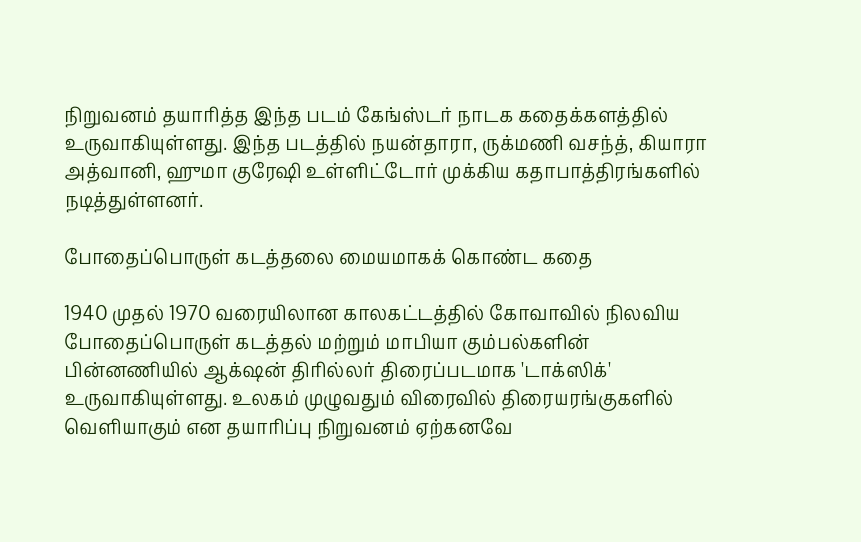நிறுவனம் தயாரித்த இந்த படம் கேங்ஸ்டர் நாடக கதைக்களத்தில் உருவாகியுள்ளது. இந்த படத்தில் நயன்தாரா, ருக்மணி வசந்த், கியாரா அத்வானி, ஹுமா குரேஷி உள்ளிட்டோர் முக்கிய கதாபாத்திரங்களில் நடித்துள்ளனர்.

போதைப்பொருள் கடத்தலை மையமாகக் கொண்ட கதை

1940 முதல் 1970 வரையிலான காலகட்டத்தில் கோவாவில் நிலவிய போதைப்பொருள் கடத்தல் மற்றும் மாபியா கும்பல்களின் பின்னணியில் ஆக்‌ஷன் திரில்லர் திரைப்படமாக 'டாக்ஸிக்' உருவாகியுள்ளது. உலகம் முழுவதும் விரைவில் திரையரங்குகளில் வெளியாகும் என தயாரிப்பு நிறுவனம் ஏற்கனவே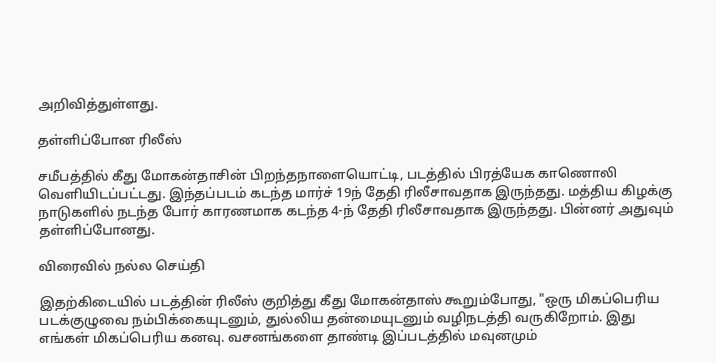அறிவித்துள்ளது.

தள்ளிப்போன ரிலீஸ்

சமீபத்தில் கீது மோகன்தாசின் பிறந்தநாளையொட்டி, படத்தில் பிரத்யேக காணொலி வெளியிடப்பட்டது. இந்தப்படம் கடந்த மார்ச் 19ந் தேதி ரிலீசாவதாக இருந்தது. மத்திய கிழக்கு நாடுகளில் நடந்த போர் காரணமாக கடந்த 4-ந் தேதி ரிலீசாவதாக இருந்தது. பின்னர் அதுவும் தள்ளிப்போனது.

விரைவில் நல்ல செய்தி

இதற்கிடையில் படத்தின் ரிலீஸ் குறித்து கீது மோகன்தாஸ் கூறும்போது, "ஒரு மிகப்பெரிய படக்குழுவை நம்பிக்கையுடனும், துல்லிய தன்மையுடனும் வழிநடத்தி வருகிறோம். இது எங்கள் மிகப்பெரிய கனவு. வசனங்களை தாண்டி இப்படத்தில் மவுனமும்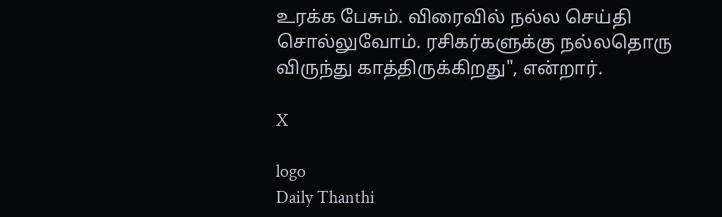உரக்க பேசும். விரைவில் நல்ல செய்தி சொல்லுவோம். ரசிகர்களுக்கு நல்லதொரு விருந்து காத்திருக்கிறது", என்றார்.

X

logo
Daily Thanthi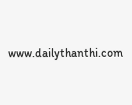www.dailythanthi.com